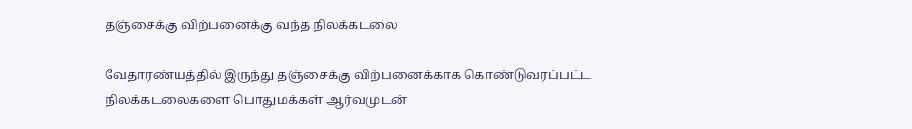தஞ்சைக்கு விற்பனைக்கு வந்த நிலக்கடலை

வேதாரண்யத்தில் இருந்து தஞ்சைக்கு விற்பனைக்காக கொண்டுவரப்பட்ட நிலக்கடலைகளை பொதுமக்கள் ஆர்வமுடன்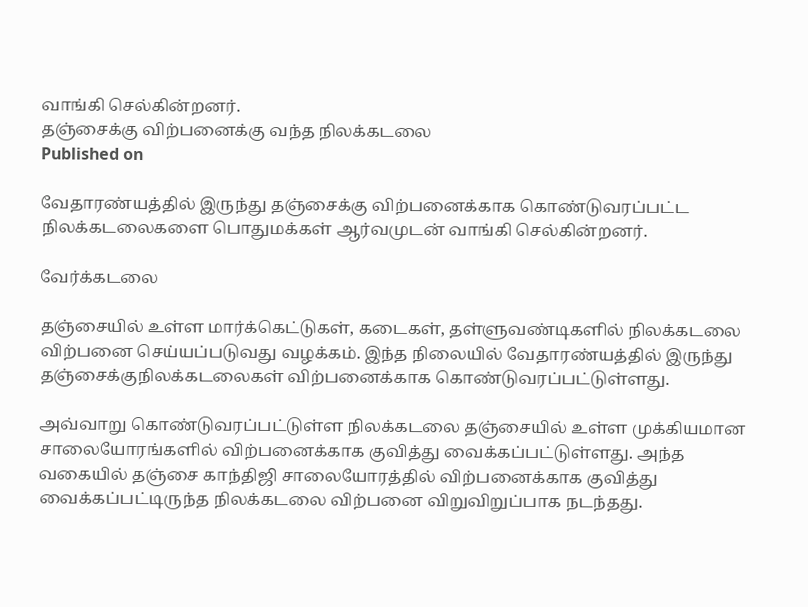வாங்கி செல்கின்றனர்.
தஞ்சைக்கு விற்பனைக்கு வந்த நிலக்கடலை
Published on

வேதாரண்யத்தில் இருந்து தஞ்சைக்கு விற்பனைக்காக கொண்டுவரப்பட்ட நிலக்கடலைகளை பொதுமக்கள் ஆர்வமுடன் வாங்கி செல்கின்றனர்.

வேர்க்கடலை

தஞ்சையில் உள்ள மார்க்கெட்டுகள், கடைகள், தள்ளுவண்டிகளில் நிலக்கடலை விற்பனை செய்யப்படுவது வழக்கம். இந்த நிலையில் வேதாரண்யத்தில் இருந்து தஞ்சைக்குநிலக்கடலைகள் விற்பனைக்காக கொண்டுவரப்பட்டுள்ளது.

அவ்வாறு கொண்டுவரப்பட்டுள்ள நிலக்கடலை தஞ்சையில் உள்ள முக்கியமான சாலையோரங்களில் விற்பனைக்காக குவித்து வைக்கப்பட்டுள்ளது. அந்த வகையில் தஞ்சை காந்திஜி சாலையோரத்தில் விற்பனைக்காக குவித்து வைக்கப்பட்டிருந்த நிலக்கடலை விற்பனை விறுவிறுப்பாக நடந்தது.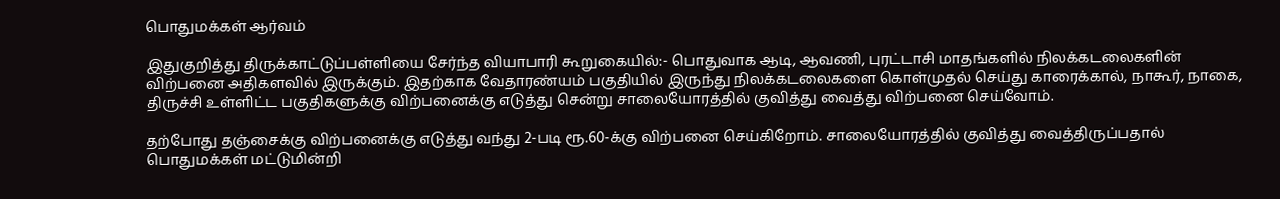பொதுமக்கள் ஆர்வம்

இதுகுறித்து திருக்காட்டுப்பள்ளியை சேர்ந்த வியாபாரி கூறுகையில்:- பொதுவாக ஆடி, ஆவணி, புரட்டாசி மாதங்களில் நிலக்கடலைகளின் விற்பனை அதிகளவில் இருக்கும். இதற்காக வேதாரண்யம் பகுதியில் இருந்து நிலக்கடலைகளை கொள்முதல் செய்து காரைக்கால், நாகூர், நாகை, திருச்சி உள்ளிட்ட பகுதிகளுக்கு விற்பனைக்கு எடுத்து சென்று சாலையோரத்தில் குவித்து வைத்து விற்பனை செய்வோம்.

தற்போது தஞ்சைக்கு விற்பனைக்கு எடுத்து வந்து 2-படி ரூ.60-க்கு விற்பனை செய்கிறோம். சாலையோரத்தில் குவித்து வைத்திருப்பதால் பொதுமக்கள் மட்டுமின்றி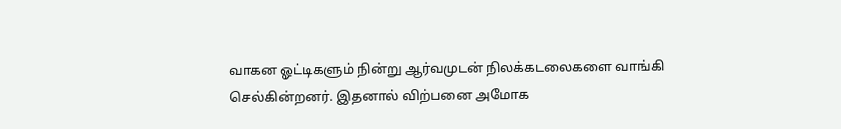வாகன ஓட்டிகளும் நின்று ஆர்வமுடன் நிலக்கடலைகளை வாங்கி செல்கின்றனர். இதனால் விற்பனை அமோக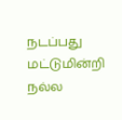நடப்பது மட்டுமின்றி நல்ல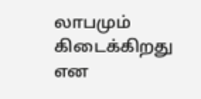லாபமும் கிடைக்கிறது என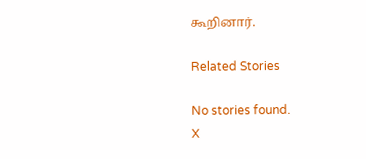கூறினார்.

Related Stories

No stories found.
X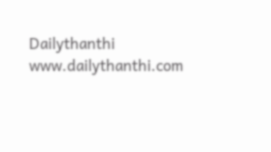Dailythanthi
www.dailythanthi.com